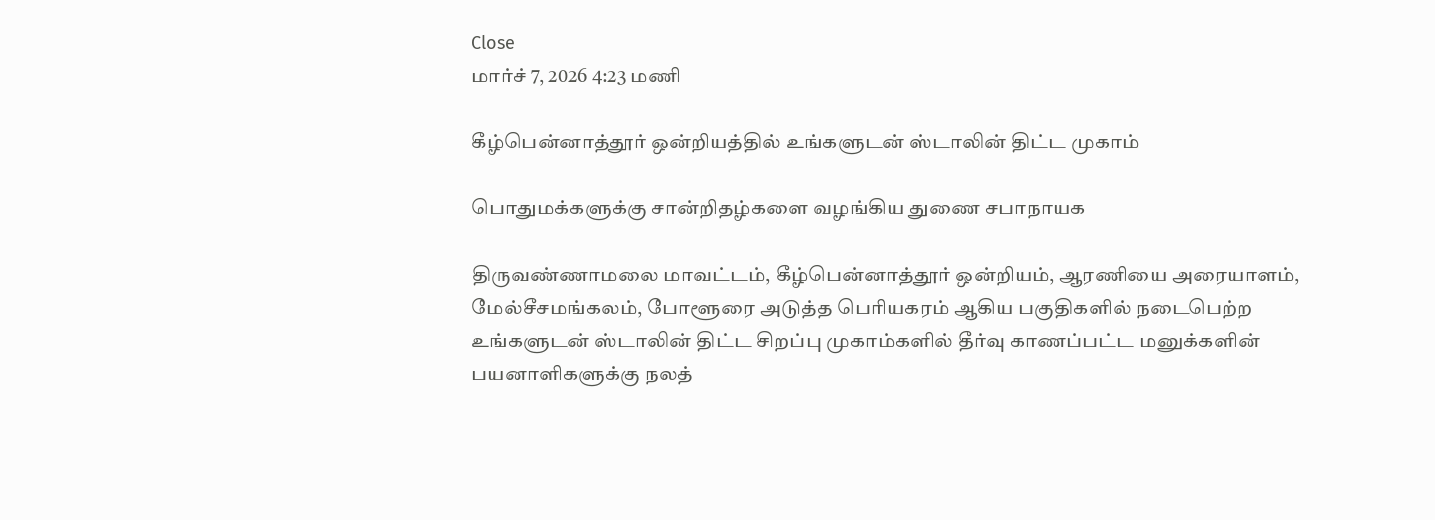Close
மார்ச் 7, 2026 4:23 மணி

கீழ்பென்னாத்தூர் ஒன்றியத்தில் உங்களுடன் ஸ்டாலின் திட்ட முகாம்

பொதுமக்களுக்கு சான்றிதழ்களை வழங்கிய துணை சபாநாயக

திருவண்ணாமலை மாவட்டம், கீழ்பென்னாத்தூர் ஒன்றியம், ஆரணியை அரையாளம், மேல்சீசமங்கலம், போளூரை அடுத்த பெரியகரம் ஆகிய பகுதிகளில் நடைபெற்ற உங்களுடன் ஸ்டாலின் திட்ட சிறப்பு முகாம்களில் தீர்வு காணப்பட்ட மனுக்களின் பயனாளிகளுக்கு நலத்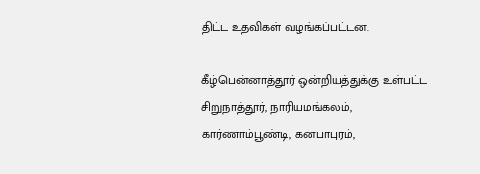திட்ட உதவிகள் வழங்கப்பட்டன.

கீழ்பென்னாத்தூர் ஒன்றியத்துக்கு உள்பட்ட சிறுநாத்தூர், நாரியமங்கலம், கார்ணாம்பூண்டி, கனபாபுரம்,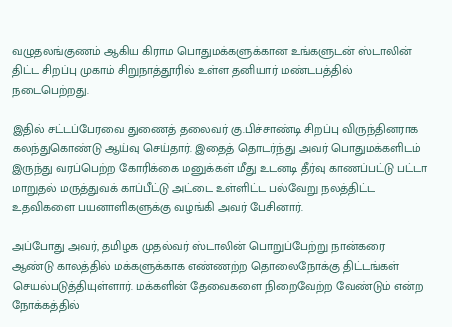வழுதலங்குணம் ஆகிய கிராம பொதுமக்களுக்கான உங்களுடன் ஸ்டாலின் திட்ட சிறப்பு முகாம் சிறுநாத்தூரில் உள்ள தனியார் மண்டபத்தில் நடைபெற்றது.

இதில் சட்டப்பேரவை துணைத் தலைவர் கு.பிச்சாண்டி சிறப்பு விருந்தினராக கலந்துகொண்டு ஆய்வு செய்தார். இதைத் தொடர்ந்து அவர் பொதுமக்களிடம் இருந்து வரப்பெற்ற கோரிக்கை மனுக்கள் மீது உடனடி தீர்வு காணப்பட்டு பட்டா மாறுதல் மருத்துவக் காப்பீட்டு அட்டை உள்ளிட்ட பல்வேறு நலத்திட்ட உதவிகளை பயனாளிகளுக்கு வழங்கி அவர் பேசினார்.

அப்போது அவர், தமிழக முதல்வர் ஸ்டாலின் பொறுப்பேற்று நான்கரை ஆண்டு காலத்தில் மக்களுக்காக எண்ணற்ற தொலைநோக்கு திட்டங்கள் செயல்படுத்தியுள்ளார். மக்களின் தேவைகளை நிறைவேற்ற வேண்டும் என்ற நோக்கத்தில்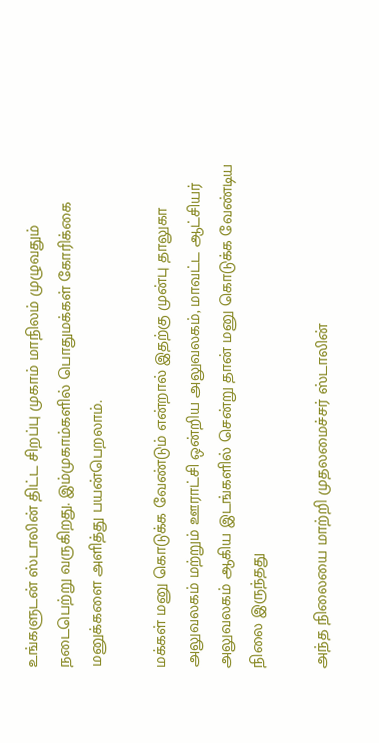உங்களுடன் ஸ்டாலின் திட்ட சிறப்பு முகாம் மாநிலம் முழுவதும் நடைபெற்று வருகிறது. இம்முகாம்களில் பொதுமக்கள் கோரிக்கை மனுக்களை அளித்து பயன்பெறலாம்.

மக்கள் மனு கொடுக்க வேண்டும் என்றால் இதற்கு முன்பு தாலுகா அலுவலகம் மற்றும் ஊராட்சி ஒன்றிய அலுவலகம், மாவட்ட ஆட்சியர் அலுவலகம் ஆகிய இடங்களில் சென்று தான் மனு கொடுக்க வேண்டிய நிலை இருந்தது

அந்த நிலையை மாற்றி முதலமைச்சர் ஸ்டாலின்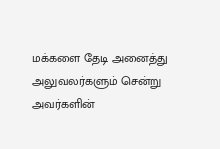மக்களை தேடி அனைத்து அலுவலர்களும் சென்று அவர்களின்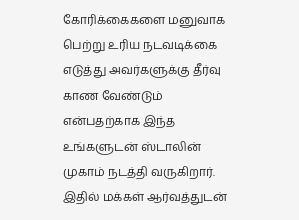கோரிக்கைகளை மனுவாக பெற்று உரிய நடவடிக்கை எடுத்து அவர்களுக்கு தீர்வு காண வேண்டும் என்பதற்காக இந்த உங்களுடன் ஸ்டாலின் முகாம் நடத்தி வருகிறார். இதில் மக்கள் ஆர்வத்துடன்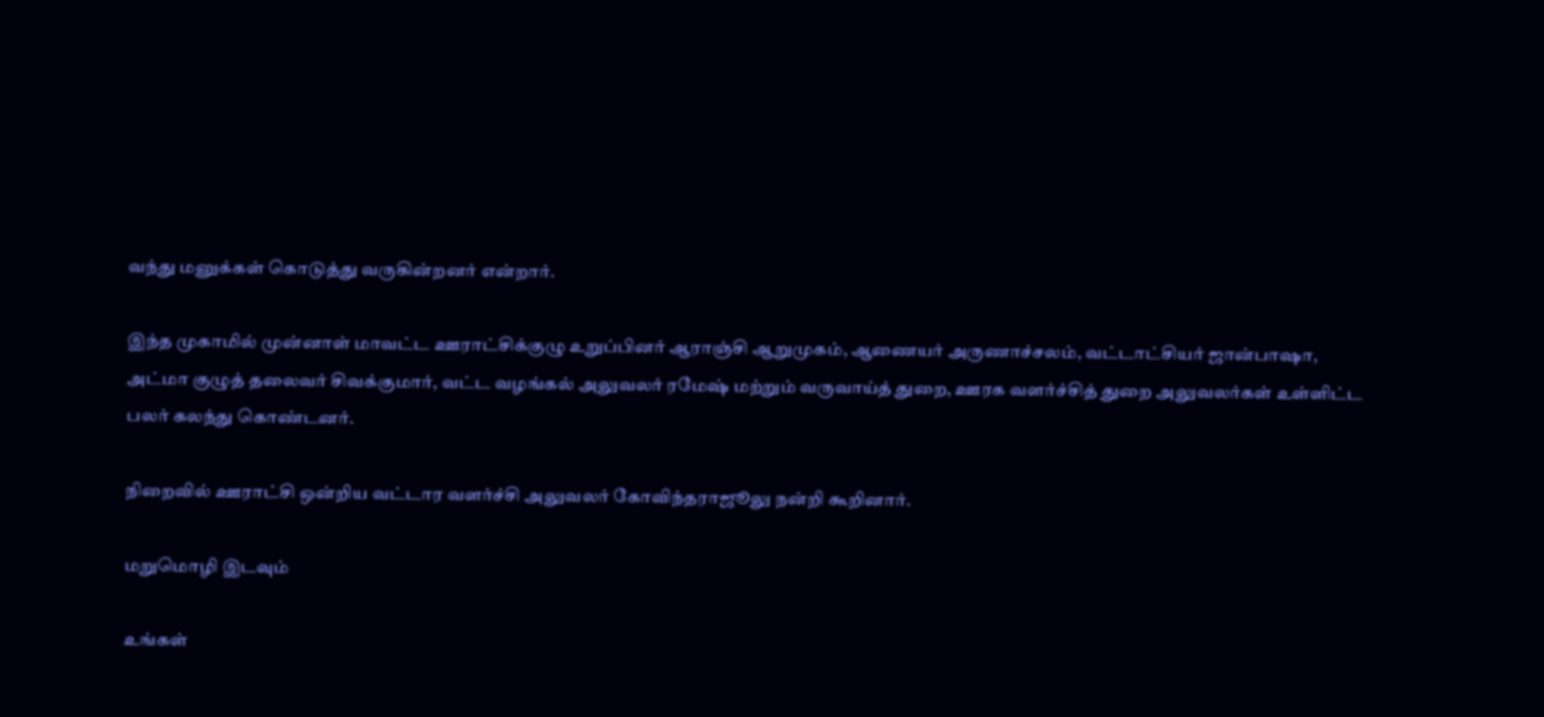வந்து மனுக்கள் கொடுத்து வருகின்றனர் என்றார்.

இந்த முகாமில் முன்னாள் மாவட்ட ஊராட்சிக்குழு உறுப்பினர் ஆராஞ்சி ஆறுமுகம், ஆணையர் அருணாச்சலம், வட்டாட்சியர் ஜான்பாஷா, அட்மா குழுத் தலைவர் சிவக்குமார், வட்ட வழங்கல் அலுவலர் ரமேஷ் மற்றும் வருவாய்த் துறை, ஊரக வளர்ச்சித் துறை அலுவலர்கள் உள்ளிட்ட பலர் கலந்து கொண்டனர்.

நிறைவில் ஊராட்சி ஒன்றிய வட்டார வளர்ச்சி அலுவலர் கோவிந்தராஜூலு நன்றி கூறினார்.

மறுமொழி இடவும்

உங்கள்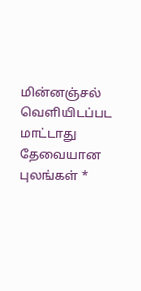மின்னஞ்சல் வெளியிடப்பட மாட்டாது தேவையான புலங்கள் *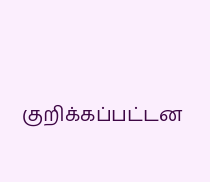குறிக்கப்பட்டன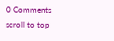0 Comments
scroll to top